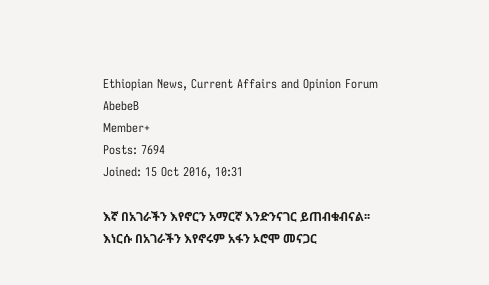Ethiopian News, Current Affairs and Opinion Forum
AbebeB
Member+
Posts: 7694
Joined: 15 Oct 2016, 10:31

እኛ በአገራችን እየኖርን አማርኛ እንድንናገር ይጠብቁብናል፡፡ እነርሱ በአገራችን እየኖሩም አፋን ኦሮሞ መናጋር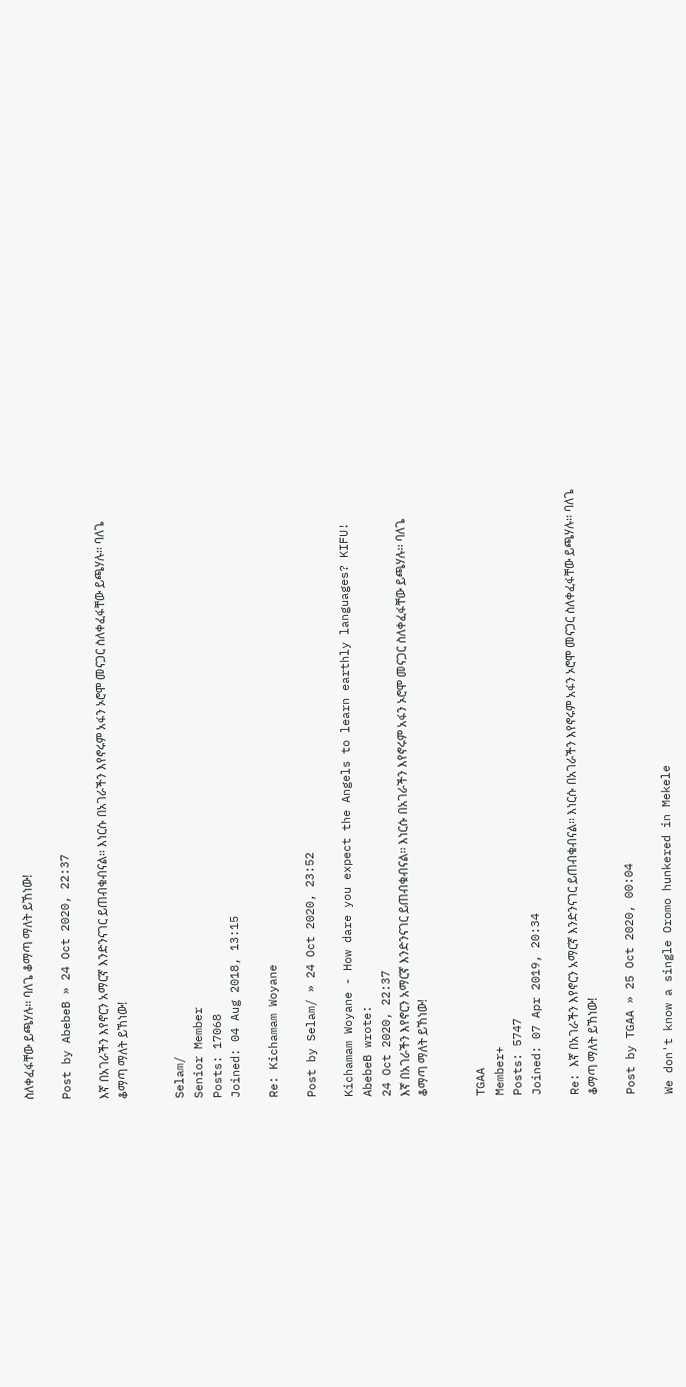ስለቀፈፋቸው ይጫሃሉ፡፡ ባለጌ ቆማጣ ማለት ይኸነው!

Post by AbebeB » 24 Oct 2020, 22:37

እኛ በአገራችን እየኖርን አማርኛ እንድንናገር ይጠብቁብናል፡፡ እነርሱ በአገራችን እየኖሩም አፋን ኦሮሞ መናጋር ስለቀፈፋቸው ይጫሃሉ፡፡ ባለጌ ቆማጣ ማለት ይኸነው!


Selam/
Senior Member
Posts: 17068
Joined: 04 Aug 2018, 13:15

Re: Kichamam Woyane

Post by Selam/ » 24 Oct 2020, 23:52

Kichamam Woyane - How dare you expect the Angels to learn earthly languages? KIFU!
AbebeB wrote:
24 Oct 2020, 22:37
እኛ በአገራችን እየኖርን አማርኛ እንድንናገር ይጠብቁብናል፡፡ እነርሱ በአገራችን እየኖሩም አፋን ኦሮሞ መናጋር ስለቀፈፋቸው ይጫሃሉ፡፡ ባለጌ ቆማጣ ማለት ይኸነው!


TGAA
Member+
Posts: 5747
Joined: 07 Apr 2019, 20:34

Re: እኛ በአገራችን እየኖርን አማርኛ እንድንናገር ይጠብቁብናል፡፡ እነርሱ በአገራችን እየኖሩም አፋን ኦሮሞ መናጋር ስለቀፈፋቸው ይጫሃሉ፡፡ ባለጌ ቆማጣ ማለት ይኸነው!

Post by TGAA » 25 Oct 2020, 00:04

We don't know a single Oromo hunkered in Mekele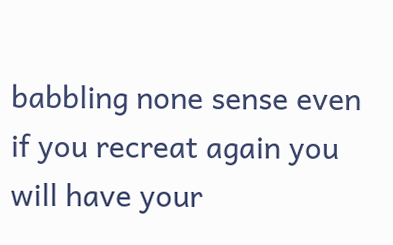babbling none sense even if you recreat again you will have your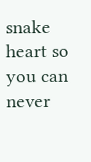snake heart so you can never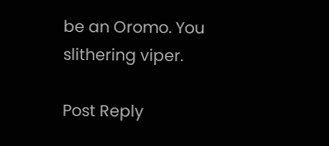be an Oromo. You slithering viper.

Post Reply